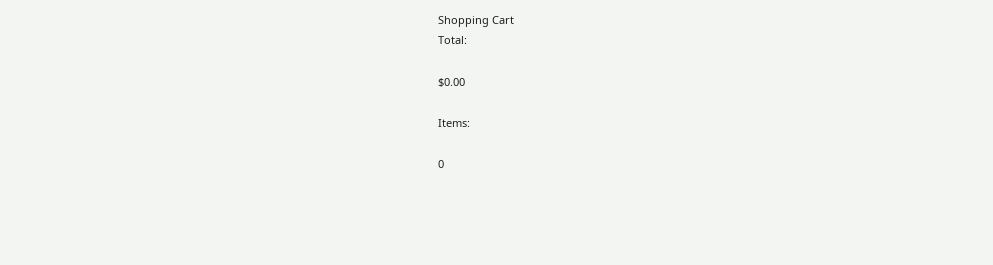Shopping Cart
Total:

$0.00

Items:

0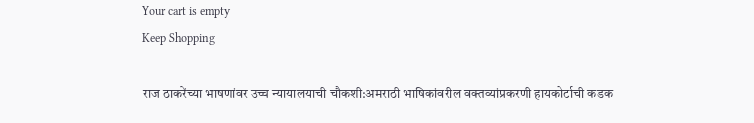Your cart is empty
Keep Shopping

राज ठाकरेंच्या भाषणांवर उच्च न्यायालयाची चौकशी:अमराठी भाषिकांवरील वक्तव्यांप्रकरणी हायकोर्टाची कडक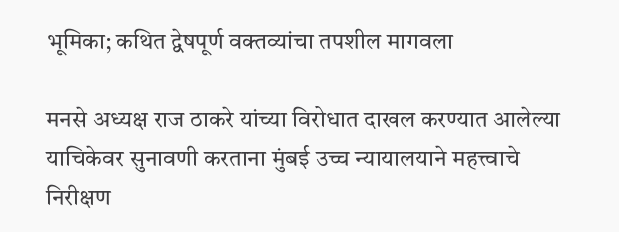भूमिका; कथित द्वेषपूर्ण वक्तव्यांचा तपशील मागवला

मनसे अध्यक्ष राज ठाकरे यांच्या विरोधात दाखल करण्यात आलेल्या याचिकेवर सुनावणी करताना मुंबई उच्च न्यायालयाने महत्त्वाचे निरीक्षण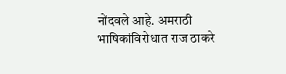नोंदवले आहे. अमराठी भाषिकांविरोधात राज ठाकरे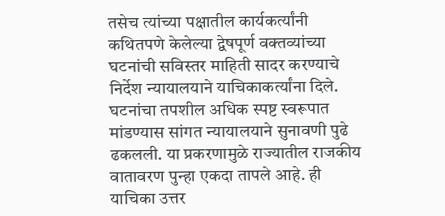तसेच त्यांच्या पक्षातील कार्यकर्त्यांनी कथितपणे केलेल्या द्वेषपूर्ण वक्तव्यांच्या घटनांची सविस्तर माहिती सादर करण्याचे निर्देश न्यायालयाने याचिकाकर्त्यांना दिले. घटनांचा तपशील अधिक स्पष्ट स्वरूपात मांडण्यास सांगत न्यायालयाने सुनावणी पुढे ढकलली. या प्रकरणामुळे राज्यातील राजकीय वातावरण पुन्हा एकदा तापले आहे. ही याचिका उत्तर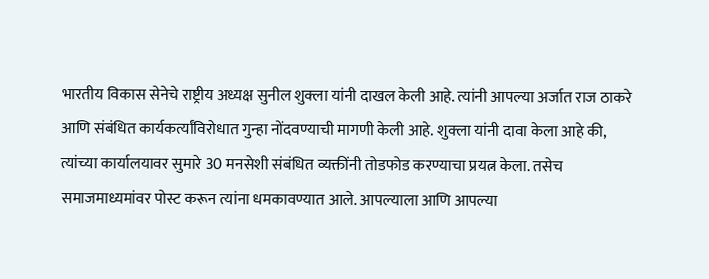भारतीय विकास सेनेचे राष्ट्रीय अध्यक्ष सुनील शुक्ला यांनी दाखल केली आहे. त्यांनी आपल्या अर्जात राज ठाकरे आणि संबंधित कार्यकर्त्यांविरोधात गुन्हा नोंदवण्याची मागणी केली आहे. शुक्ला यांनी दावा केला आहे की, त्यांच्या कार्यालयावर सुमारे 30 मनसेशी संबंधित व्यक्तींनी तोडफोड करण्याचा प्रयत्न केला. तसेच समाजमाध्यमांवर पोस्ट करून त्यांना धमकावण्यात आले. आपल्याला आणि आपल्या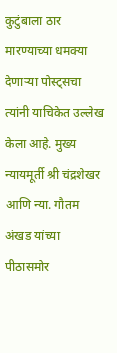कुटुंबाला ठार मारण्याच्या धमक्या देणाऱ्या पोस्ट्सचा त्यांनी याचिकेत उल्लेख केला आहे. मुख्य न्यायमूर्ती श्री चंद्रशेखर आणि न्या. गौतम अंखड यांच्या पीठासमोर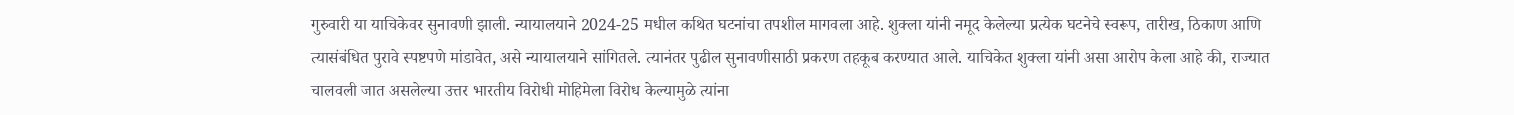गुरुवारी या याचिकेवर सुनावणी झाली. न्यायालयाने 2024-25 मधील कथित घटनांचा तपशील मागवला आहे. शुक्ला यांनी नमूद केलेल्या प्रत्येक घटनेचे स्वरूप, तारीख, ठिकाण आणि त्यासंबंधित पुरावे स्पष्टपणे मांडावेत, असे न्यायालयाने सांगितले. त्यानंतर पुढील सुनावणीसाठी प्रकरण तहकूब करण्यात आले. याचिकेत शुक्ला यांनी असा आरोप केला आहे की, राज्यात चालवली जात असलेल्या उत्तर भारतीय विरोधी मोहिमेला विरोध केल्यामुळे त्यांना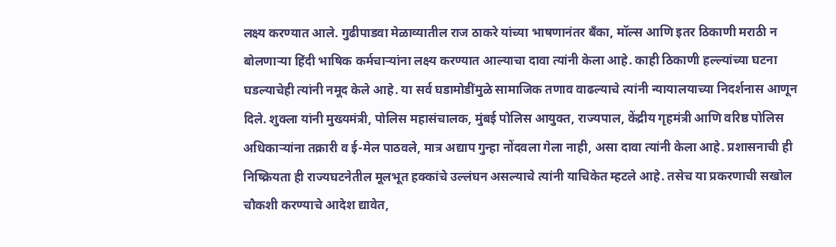लक्ष्य करण्यात आले. गुढीपाडवा मेळाव्यातील राज ठाकरे यांच्या भाषणानंतर बँका, मॉल्स आणि इतर ठिकाणी मराठी न बोलणाऱ्या हिंदी भाषिक कर्मचाऱ्यांना लक्ष्य करण्यात आल्याचा दावा त्यांनी केला आहे. काही ठिकाणी हल्ल्यांच्या घटना घडल्याचेही त्यांनी नमूद केले आहे. या सर्व घडामोडींमुळे सामाजिक तणाव वाढल्याचे त्यांनी न्यायालयाच्या निदर्शनास आणून दिले. शुक्ला यांनी मुख्यमंत्री, पोलिस महासंचालक, मुंबई पोलिस आयुक्त, राज्यपाल, केंद्रीय गृहमंत्री आणि वरिष्ठ पोलिस अधिकाऱ्यांना तक्रारी व ई-मेल पाठवले, मात्र अद्याप गुन्हा नोंदवला गेला नाही, असा दावा त्यांनी केला आहे. प्रशासनाची ही निष्क्रियता ही राज्यघटनेतील मूलभूत हक्कांचे उल्लंघन असल्याचे त्यांनी याचिकेत म्हटले आहे. तसेच या प्रकरणाची सखोल चौकशी करण्याचे आदेश द्यावेत,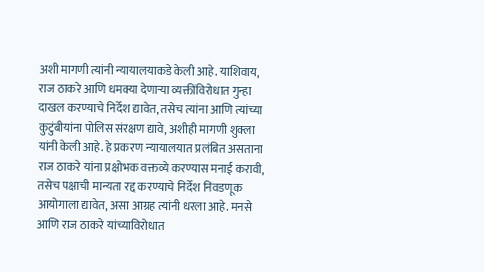अशी मागणी त्यांनी न्यायालयाकडे केली आहे. याशिवाय, राज ठाकरे आणि धमक्या देणाऱ्या व्यक्तींविरोधात गुन्हा दाखल करण्याचे निर्देश द्यावेत, तसेच त्यांना आणि त्यांच्या कुटुंबीयांना पोलिस संरक्षण द्यावे, अशीही मागणी शुक्ला यांनी केली आहे. हे प्रकरण न्यायालयात प्रलंबित असताना राज ठाकरे यांना प्रक्षोभक वक्तव्ये करण्यास मनाई करावी, तसेच पक्षाची मान्यता रद्द करण्याचे निर्देश निवडणूक आयोगाला द्यावेत, असा आग्रह त्यांनी धरला आहे. मनसे आणि राज ठाकरे यांच्याविरोधात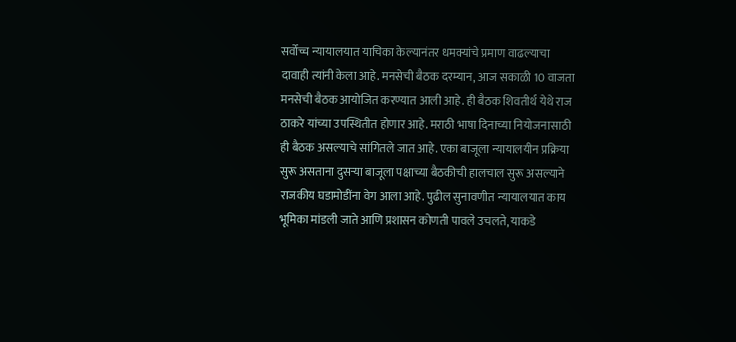सर्वोच्च न्यायालयात याचिका केल्यानंतर धमक्यांचे प्रमाण वाढल्याचा दावाही त्यांनी केला आहे. मनसेची बैठक दरम्यान, आज सकाळी 10 वाजता मनसेची बैठक आयोजित करण्यात आली आहे. ही बैठक शिवतीर्थ येथे राज ठाकरे यांच्या उपस्थितीत होणार आहे. मराठी भाषा दिनाच्या नियोजनासाठी ही बैठक असल्याचे सांगितले जात आहे. एका बाजूला न्यायालयीन प्रक्रिया सुरू असताना दुसऱ्या बाजूला पक्षाच्या बैठकीची हालचाल सुरू असल्याने राजकीय घडामोडींना वेग आला आहे. पुढील सुनावणीत न्यायालयात काय भूमिका मांडली जाते आणि प्रशासन कोणती पावले उचलते, याकडे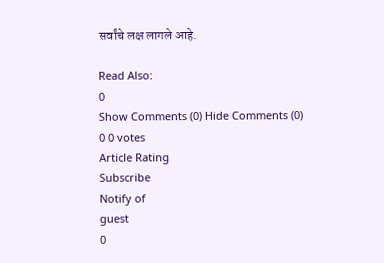सर्वांचे लक्ष लागले आहे.

Read Also:
0
Show Comments (0) Hide Comments (0)
0 0 votes
Article Rating
Subscribe
Notify of
guest
0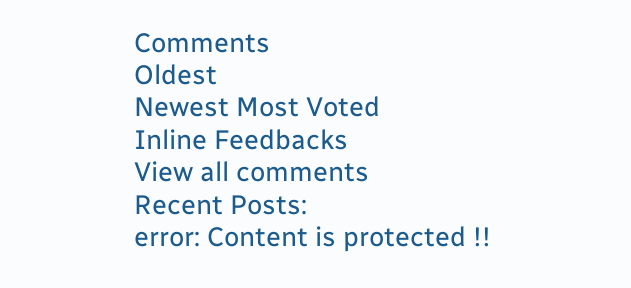Comments
Oldest
Newest Most Voted
Inline Feedbacks
View all comments
Recent Posts:
error: Content is protected !!